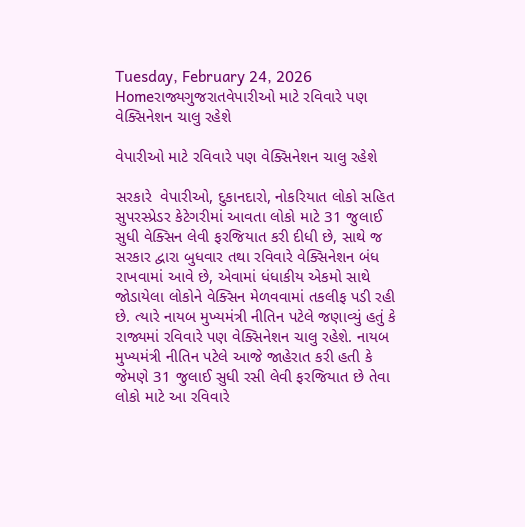Tuesday, February 24, 2026
Homeરાજ્યગુજરાતવેપારીઓ માટે રવિવારે પણ વેક્સિનેશન ચાલુ રહેશે

વેપારીઓ માટે રવિવારે પણ વેક્સિનેશન ચાલુ રહેશે

સરકારે  વેપારીઓ, દુકાનદારો, નોકરિયાત લોકો સહિત સુપરસ્પ્રેડર કેટેગરીમાં આવતા લોકો માટે 31 જુલાઈ સુધી વેક્સિન લેવી ફરજિયાત કરી દીધી છે, સાથે જ સરકાર દ્વારા બુધવાર તથા રવિવારે વેક્સિનેશન બંધ રાખવામાં આવે છે, એવામાં ધંધાકીય એકમો સાથે જોડાયેલા લોકોને વેક્સિન મેળવવામાં તકલીફ પડી રહી છે. ત્યારે નાયબ મુખ્યમંત્રી નીતિન પટેલે જણાવ્યું હતું કે રાજ્યમાં રવિવારે પણ વેક્સિનેશન ચાલુ રહેશે. નાયબ મુખ્યમંત્રી નીતિન પટેલે આજે જાહેરાત કરી હતી કે જેમણે 31 જુલાઈ સુધી રસી લેવી ફરજિયાત છે તેવા લોકો માટે આ રવિવારે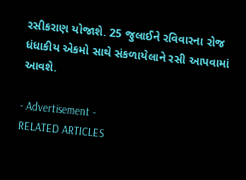રસીકરાણ યોજાશે. 25 જુલાઈને રવિવારના રોજ ધંધાકીય એકમો સાથે સંકળાયેલાને રસી આપવામાં આવશે.

- Advertisement -
RELATED ARTICLES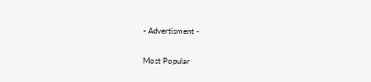- Advertisment -

Most Popular